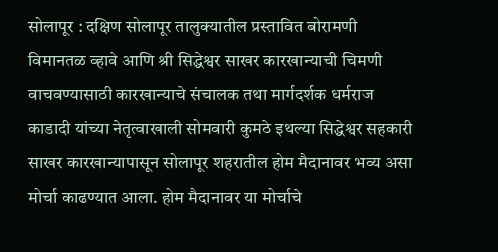सोलापूर : दक्षिण सोलापूर तालुक्यातील प्रस्तावित बोरामणी विमानतळ व्हावे आणि श्री सिद्धेश्वर साखर कारखान्याची चिमणी वाचवण्यासाठी कारखान्याचे संचालक तथा मार्गदर्शक धर्मराज काडादी यांच्या नेतृत्वाखाली सोमवारी कुमठे इथल्या सिद्धेश्वर सहकारी साखर कारखान्यापासून सोलापूर शहरातील होम मैदानावर भव्य असा मोर्चा काढण्यात आला. होम मैदानावर या मोर्चाचे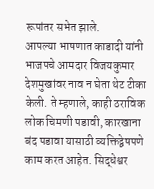रूपांतर सभेत झाले.
आपल्या भाषणात काडादी यांनी भाजपचे आमदार विजयकुमार देशमुखांवर नाव न घेता थेट टीका केली. ते म्हणाले, काही ठराविक लोक चिमणी पडावी, कारखाना बंद पडावा यासाठी व्यक्तिद्वेषपणे काम करत आहेत. सिद्धेश्वर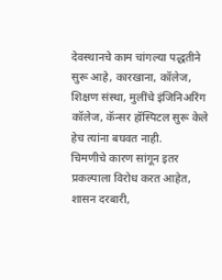देवस्थानचे काम चांगल्या पद्धतीने सुरू आहे, कारखाना, कॉलेज, शिक्षण संस्था, मुलींचे इंजिनिअरिंग कॉलेज, कॅन्सर हॉस्पिटल सुरू केले हेच त्यांना बघवत नाही.
चिमणीचे कारण सांगून इतर प्रकल्पाला विरोध करत आहेत, शासन दरबारी,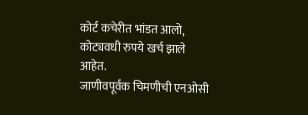कोर्ट कचेरीत भांडत आलो, कोट्यवधी रुपये खर्च झाले आहेत.
जाणीवपूर्वक चिमणीची एनओसी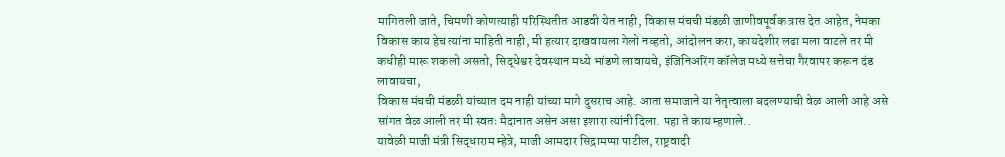मागितली जाते, चिमणी कोणत्याही परिस्थितीत आडवी येत नाही, विकास मंचची मंडळी जाणीवपूर्वक त्रास देत आहेत, नेमका विकास काय हेच त्यांना माहिती नाही, मी हत्यार दाखवायला गेलो नव्हतो, आंदोलन करा, कायदेशीर लढा मला वाटले तर मी कधीही मारू शकलो असतो, सिद्धेश्वर देवस्थान मध्ये भांडणे लावायचे, इंजिनिअरिंग कॉलेज मध्ये सत्तेचा गैरवापर करून दंड लावायचा,
विकास मंचची मंडळी यांच्यात दम नाही यांच्या मागे दुसराच आहे. आता समाजाने या नेतृत्वाला बदलण्याची वेळ आली आहे असे सांगत वेळ आली तर मी स्वतः मैदानात असेन असा इशारा त्यांनी दिला. पहा ते काय म्हणाले..
यावेळी माजी मंत्री सिद्धाराम म्हेत्रे, माजी आमदार सिद्रामप्पा पाटील, राष्ट्रवादी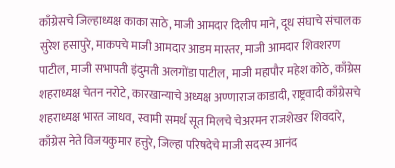काँग्रेसचे जिल्हाध्यक्ष काका साठे, माजी आमदार दिलीप माने, दूध संघाचे संचालक सुरेश हसापुरे, माकपचे माजी आमदार आडम मास्तर, माजी आमदार शिवशरण पाटील, माजी सभापती इंदुमती अलगोंडा पाटील, माजी महापौर महेश कोठे, काँग्रेस शहराध्यक्ष चेतन नरोटे, कारखान्याचे अध्यक्ष अण्णाराज काडादी, राष्ट्रवादी काँग्रेसचे शहराध्यक्ष भारत जाधव, स्वामी समर्थ सूत मिलचे चेअरमन राजशेखर शिवदारे, काँग्रेस नेते विजयकुमार हत्तुरे, जिल्हा परिषदेचे माजी सदस्य आनंद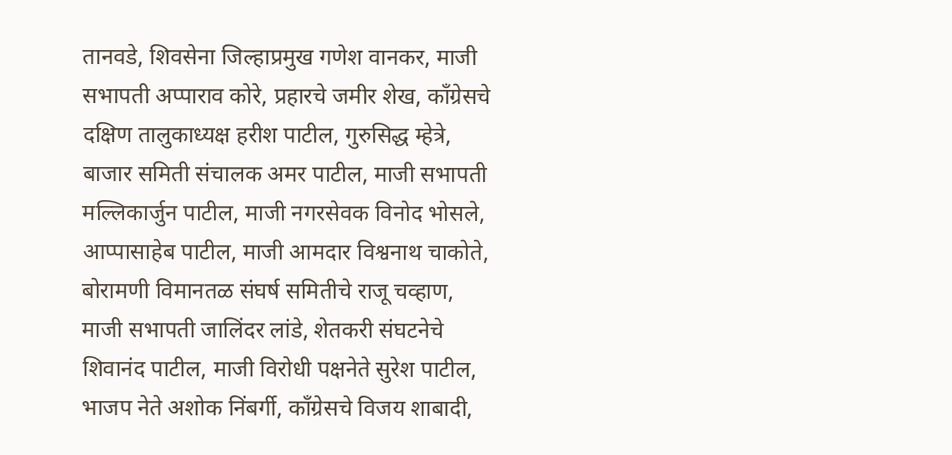तानवडे, शिवसेना जिल्हाप्रमुख गणेश वानकर, माजी सभापती अप्पाराव कोरे, प्रहारचे जमीर शेख, काँग्रेसचे दक्षिण तालुकाध्यक्ष हरीश पाटील, गुरुसिद्ध म्हेत्रे, बाजार समिती संचालक अमर पाटील, माजी सभापती मल्लिकार्जुन पाटील, माजी नगरसेवक विनोद भोसले, आप्पासाहेब पाटील, माजी आमदार विश्वनाथ चाकोते, बोरामणी विमानतळ संघर्ष समितीचे राजू चव्हाण, माजी सभापती जालिंदर लांडे, शेतकरी संघटनेचे शिवानंद पाटील, माजी विरोधी पक्षनेते सुरेश पाटील, भाजप नेते अशोक निंबर्गी, काँग्रेसचे विजय शाबादी,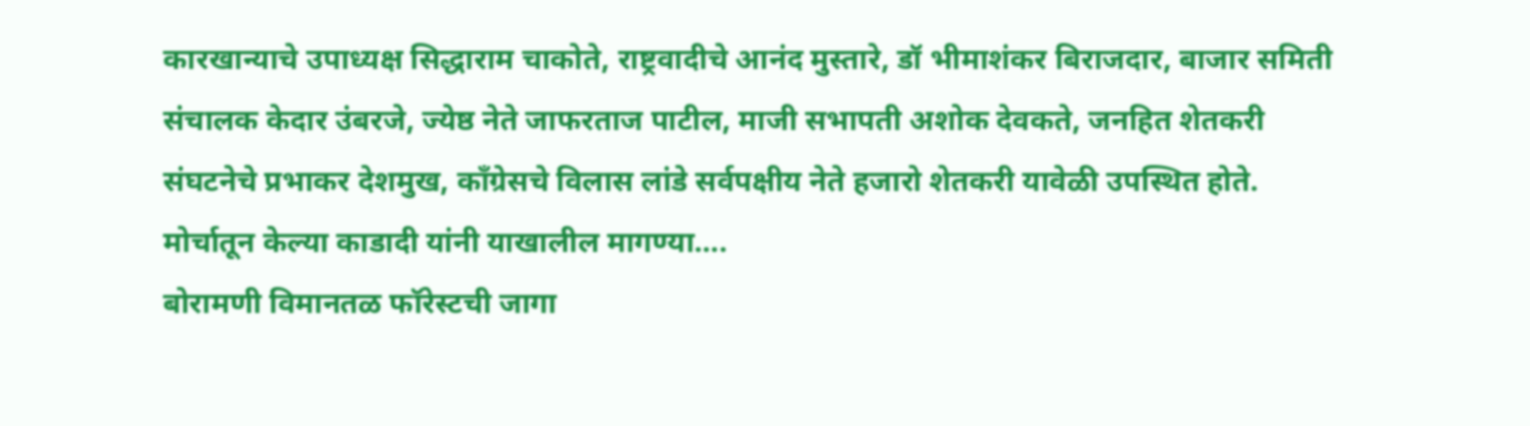कारखान्याचे उपाध्यक्ष सिद्धाराम चाकोते, राष्ट्रवादीचे आनंद मुस्तारे, डॉ भीमाशंकर बिराजदार, बाजार समिती संचालक केदार उंबरजे, ज्येष्ठ नेते जाफरताज पाटील, माजी सभापती अशोक देवकते, जनहित शेतकरी संघटनेचे प्रभाकर देशमुख, काँग्रेसचे विलास लांडे सर्वपक्षीय नेते हजारो शेतकरी यावेळी उपस्थित होते.
मोर्चातून केल्या काडादी यांनी याखालील मागण्या….
बोरामणी विमानतळ फॉरेस्टची जागा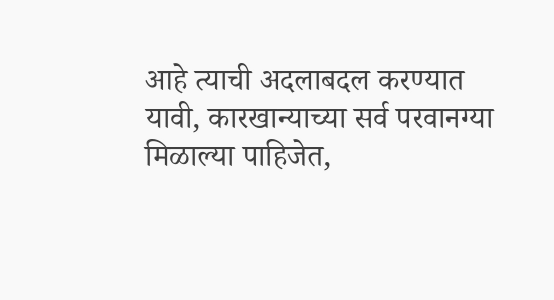आहे त्याची अदलाबदल करण्यात यावी, कारखान्याच्या सर्व परवानग्या मिळाल्या पाहिजेत,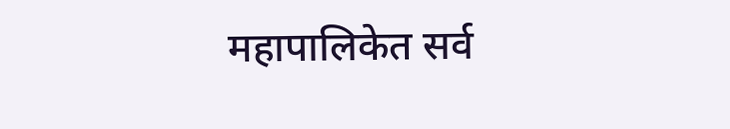महापालिकेत सर्व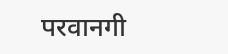परवानगी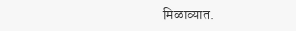मिळाव्यात.